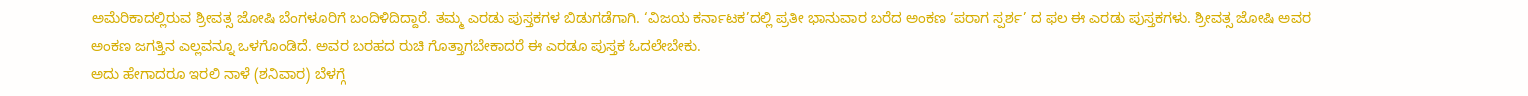ಅಮೆರಿಕಾದಲ್ಲಿರುವ ಶ್ರೀವತ್ಸ ಜೋಷಿ ಬೆಂಗಳೂರಿಗೆ ಬಂದಿಳಿದಿದ್ದಾರೆ. ತಮ್ಮ ಎರಡು ಪುಸ್ತಕಗಳ ಬಿಡುಗಡೆಗಾಗಿ. ‘ವಿಜಯ ಕರ್ನಾಟಕ’ದಲ್ಲಿ ಪ್ರತೀ ಭಾನುವಾರ ಬರೆದ ಅಂಕಣ ‘ಪರಾಗ ಸ್ಪರ್ಶ’ ದ ಫಲ ಈ ಎರಡು ಪುಸ್ತಕಗಳು. ಶ್ರೀವತ್ಸ ಜೋಷಿ ಅವರ ಅಂಕಣ ಜಗತ್ತಿನ ಎಲ್ಲವನ್ನೂ ಒಳಗೊಂಡಿದೆ. ಅವರ ಬರಹದ ರುಚಿ ಗೊತ್ತಾಗಬೇಕಾದರೆ ಈ ಎರಡೂ ಪುಸ್ತಕ ಓದಲೇಬೇಕು.
ಅದು ಹೇಗಾದರೂ ಇರಲಿ ನಾಳೆ (ಶನಿವಾರ) ಬೆಳಗ್ಗೆ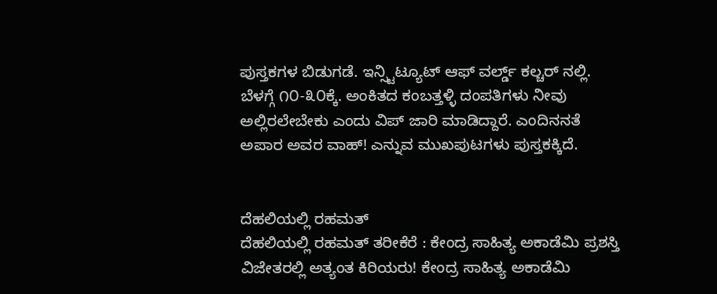ಪುಸ್ತಕಗಳ ಬಿಡುಗಡೆ. ಇನ್ಸ್ಟಿಟ್ಯೂಟ್ ಆಫ್ ವರ್ಲ್ಡ್ ಕಲ್ಚರ್ ನಲ್ಲಿ. ಬೆಳಗ್ಗೆ ೧೦-೩೦ಕ್ಕೆ. ಅಂಕಿತದ ಕಂಬತ್ತಳ್ಳಿ ದಂಪತಿಗಳು ನೀವು ಅಲ್ಲಿರಲೇಬೇಕು ಎಂದು ವಿಪ್ ಜಾರಿ ಮಾಡಿದ್ದಾರೆ. ಎಂದಿನನತೆ ಅಪಾರ ಅವರ ವಾಹ್! ಎನ್ನುವ ಮುಖಪುಟಗಳು ಪುಸ್ತಕಕ್ಕಿದೆ.


ದೆಹಲಿಯಲ್ಲಿ ರಹಮತ್
ದೆಹಲಿಯಲ್ಲಿ ರಹಮತ್ ತರೀಕೆರೆ : ಕೇಂದ್ರ ಸಾಹಿತ್ಯ ಅಕಾಡೆಮಿ ಪ್ರಶಸ್ತಿ ವಿಜೇತರಲ್ಲಿ ಅತ್ಯಂತ ಕಿರಿಯರು! ಕೇಂದ್ರ ಸಾಹಿತ್ಯ ಅಕಾಡೆಮಿ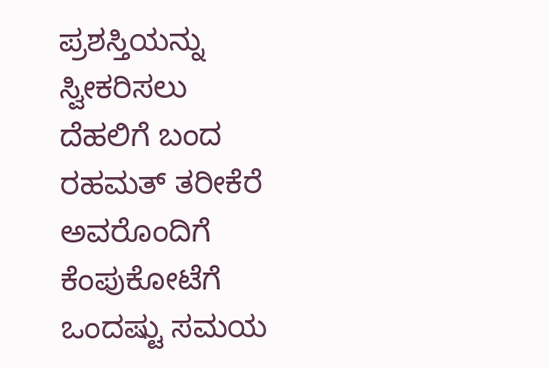ಪ್ರಶಸ್ತಿಯನ್ನು ಸ್ವೀಕರಿಸಲು ದೆಹಲಿಗೆ ಬಂದ ರಹಮತ್ ತರೀಕೆರೆ ಅವರೊಂದಿಗೆ ಕೆಂಪುಕೋಟೆಗೆ ಒಂದಷ್ಟು ಸಮಯ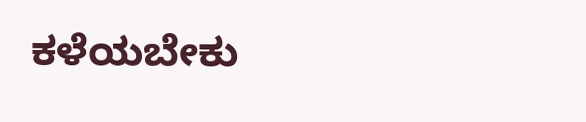ಕಳೆಯಬೇಕು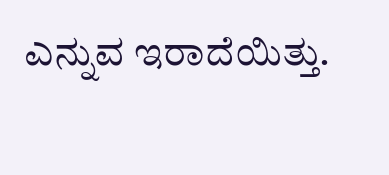ಎನ್ನುವ ಇರಾದೆಯಿತ್ತು.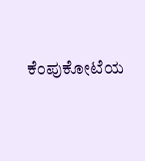ಕೆಂಪುಕೋಟೆಯ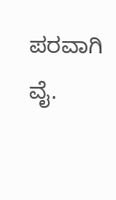ಪರವಾಗಿ ವೈ.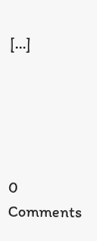[…]





0 Comments